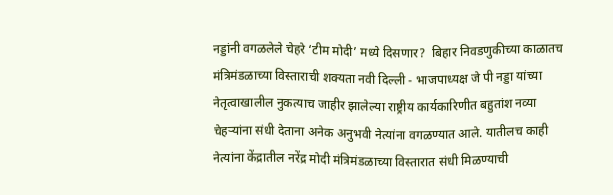नड्डांनी वगळलेले चेहरे ‘टीम मोदी’ मध्ये दिसणार?  बिहार निवडणुकीच्या काळातच मंत्रिमंडळाच्या विस्ताराची शक्यता नवी दिल्ली - भाजपाध्यक्ष जे पी नड्डा यांच्या नेतृत्वाखालील नुकत्याच जाहीर झालेल्या राष्ट्रीय कार्यकारिणीत बहुतांश नव्या चेहऱ्यांना संधी देताना अनेक अनुभवी नेत्यांना वगळण्यात आले. यातीलच काही नेत्यांना केंद्रातील नरेंद्र मोदी मंत्रिमंडळाच्या विस्तारात संधी मिळण्याची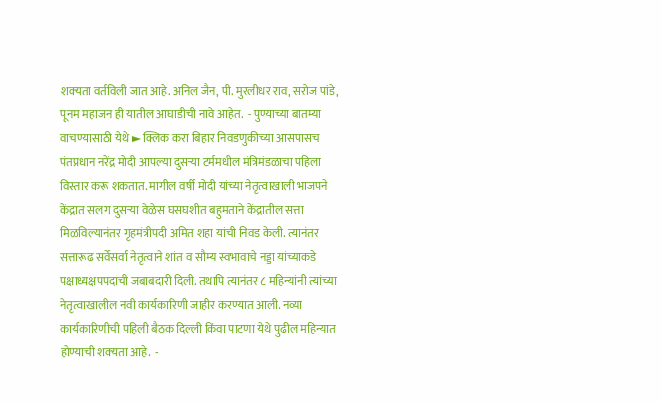शक्‍यता वर्तविली जात आहे. अनिल जैन, पी. मुरलीधर राव, सरोज पांडे, पूनम महाजन ही यातील आघाडीची नावे आहेत.  - पुण्याच्या बातम्या वाचण्यासाठी येथे ► क्लिक करा बिहार निवडणुकीच्या आसपासच पंतप्रधान नरेंद्र मोदी आपल्या दुसऱ्या टर्ममधील मंत्रिमंडळाचा पहिला विस्तार करू शकतात. मागील वर्षी मोदी यांच्या नेतृत्वाखाली भाजपने केंद्रात सलग दुसऱ्या वेळेस घसघशीत बहुमताने केंद्रातील सत्ता मिळविल्यानंतर गृहमंत्रीपदी अमित शहा यांची निवड केली. त्यानंतर सत्तारूढ सर्वेसर्वा नेतृत्वाने शांत व सौम्य स्वभावाचे नड्डा यांच्याकडे पक्षाध्यक्षपपदाची जबाबदारी दिली. तथापि त्यानंतर ८ महिन्यांनी त्यांच्या नेतृत्वाखालील नवी कार्यकारिणी जाहीर करण्यात आली. नव्या कार्यकारिणीची पहिली बैठक दिल्ली किंवा पाटणा येथे पुढील महिन्यात होण्याची शक्‍यता आहे.  -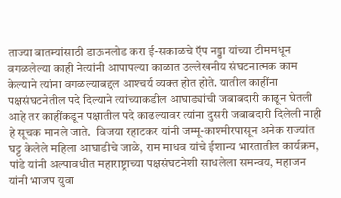ताज्या बातम्यांसाठी डाऊनलोड करा ई-सकाळचे ऍप नड्डा यांच्या टीममधून वगळलेल्या काही नेत्यांनी आपापल्या काळात उल्लेखनीय संघटनात्मक काम केल्याने त्यांना वगळल्याबद्दल आश्‍चर्य व्यक्त होत होते. यातील काहींना पक्षसंघटनेतील पदे दिल्याने त्यांच्याकडील आघाड्यांची जबाबदारी काढून घेतली आहे तर काहींकडून पक्षातील पदे काढल्यावर त्यांना दुसरी जबाबदारी दिलेली नाही हे सूचक मानले जाते.  विजया रहाटकर यांनी जम्मू-काश्‍मीरपासून अनेक राज्यांत घट्ट केलेले महिला आघाडीचे जाळे, राम माधव यांचे ईशान्य भारतातील कार्यक्रम, पांडे यांनी अल्पावधीत महाराष्ट्राच्या पक्षसंघटनेशी साधलेला समन्वय, महाजन यांनी भाजप युवा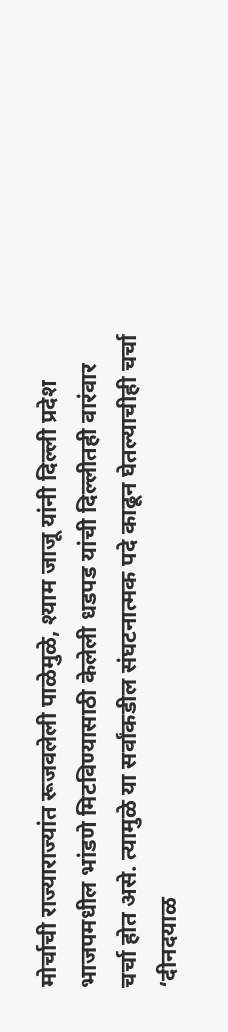मोर्चाची राज्याराज्यांत रूजवलेली पाळेमुळे, श्याम जाजू यांनी दिल्ली प्रदेश भाजपमधील भांडणे मिटविण्यासाठी केलेली धडपड यांची दिल्लीतही वारंवार चर्चा होत असे. त्यामुळे या सर्वांकडील संघटनात्मक पदे काढून घेतल्याचीही चर्चा ‘दीनदयाळ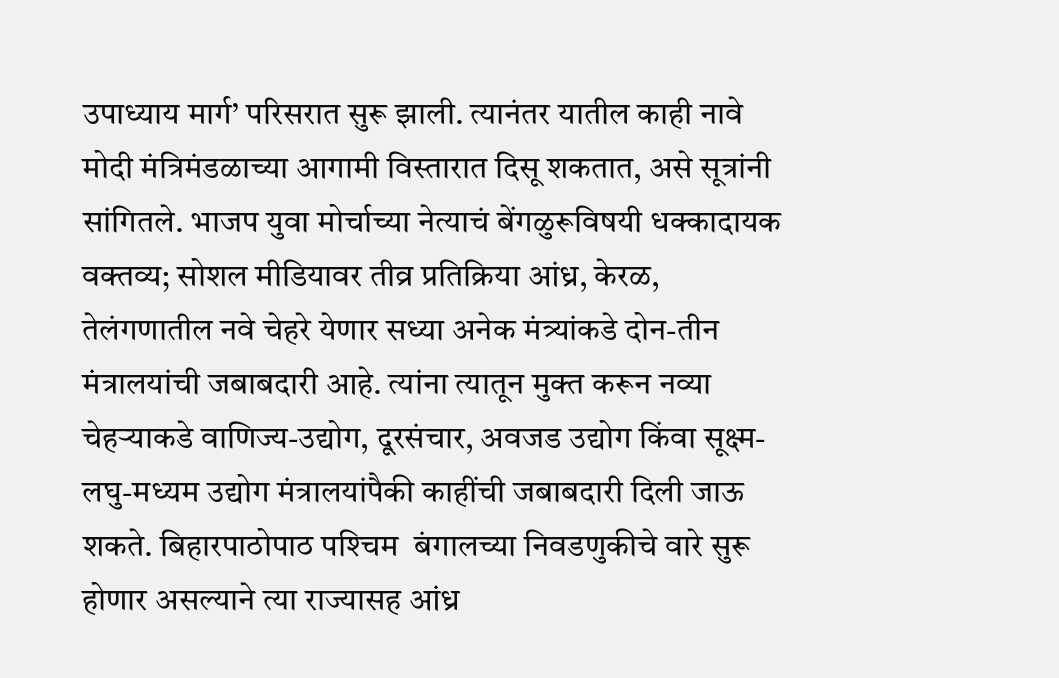उपाध्याय मार्ग’ परिसरात सुरू झाली. त्यानंतर यातील काही नावे मोदी मंत्रिमंडळाच्या आगामी विस्तारात दिसू शकतात, असे सूत्रांनी सांगितले. भाजप युवा मोर्चाच्या नेत्याचं बेंगळुरूविषयी धक्कादायक वक्तव्य; सोशल मीडियावर तीव्र प्रतिक्रिया आंध्र, केरळ, तेलंगणातील नवे चेहरे येणार सध्या अनेक मंत्र्यांकडे दोन-तीन मंत्रालयांची जबाबदारी आहे. त्यांना त्यातून मुक्त करून नव्या चेहऱ्याकडे वाणिज्य-उद्योग, दूरसंचार, अवजड उद्योग किंवा सूक्ष्म-लघु-मध्यम उद्योग मंत्रालयांपैकी काहींची जबाबदारी दिली जाऊ शकते. बिहारपाठोपाठ पश्‍चिम  बंगालच्या निवडणुकीचे वारे सुरू होणार असल्याने त्या राज्यासह आंध्र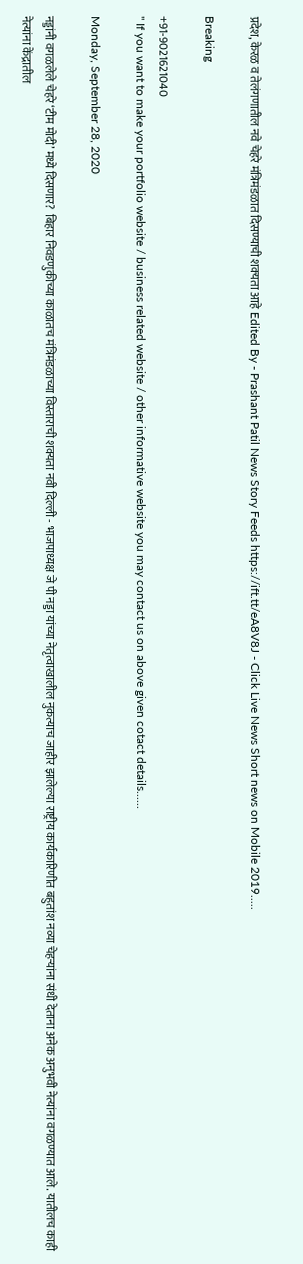प्रदेश, केरळ व तेलंगणातील नवे चेहरे मंत्रिमंडळात दिसण्याची शक्‍यता आहे Edited By - Prashant Patil News Story Feeds https://ift.tt/eA8V8J - Click Live News Short news on Mobile 2019.....

Breaking

+91-9021621040
" If you want to make your portfolio website / business related website / other informative website you may contact us on above given cotact details......

Monday, September 28, 2020

नड्डांनी वगळलेले चेहरे ‘टीम मोदी’ मध्ये दिसणार?  बिहार निवडणुकीच्या काळातच मंत्रिमंडळाच्या विस्ताराची शक्यता नवी दिल्ली - भाजपाध्यक्ष जे पी नड्डा यांच्या नेतृत्वाखालील नुकत्याच जाहीर झालेल्या राष्ट्रीय कार्यकारिणीत बहुतांश नव्या चेहऱ्यांना संधी देताना अनेक अनुभवी नेत्यांना वगळण्यात आले. यातीलच काही नेत्यांना केंद्रातील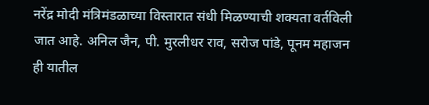नरेंद्र मोदी मंत्रिमंडळाच्या विस्तारात संधी मिळण्याची शक्‍यता वर्तविली जात आहे. अनिल जैन, पी. मुरलीधर राव, सरोज पांडे, पूनम महाजन ही यातील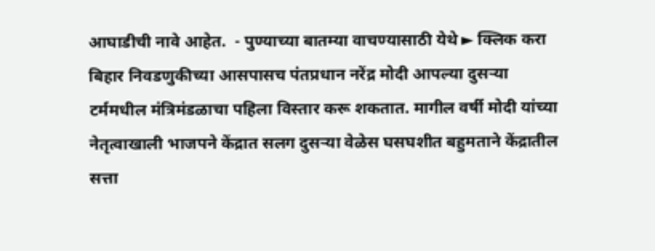आघाडीची नावे आहेत.  - पुण्याच्या बातम्या वाचण्यासाठी येथे ► क्लिक करा बिहार निवडणुकीच्या आसपासच पंतप्रधान नरेंद्र मोदी आपल्या दुसऱ्या टर्ममधील मंत्रिमंडळाचा पहिला विस्तार करू शकतात. मागील वर्षी मोदी यांच्या नेतृत्वाखाली भाजपने केंद्रात सलग दुसऱ्या वेळेस घसघशीत बहुमताने केंद्रातील सत्ता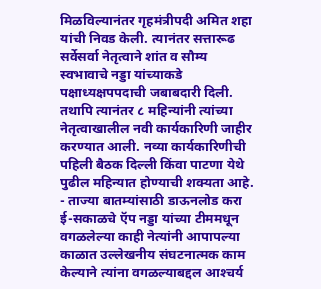मिळविल्यानंतर गृहमंत्रीपदी अमित शहा यांची निवड केली. त्यानंतर सत्तारूढ सर्वेसर्वा नेतृत्वाने शांत व सौम्य स्वभावाचे नड्डा यांच्याकडे पक्षाध्यक्षपपदाची जबाबदारी दिली. तथापि त्यानंतर ८ महिन्यांनी त्यांच्या नेतृत्वाखालील नवी कार्यकारिणी जाहीर करण्यात आली. नव्या कार्यकारिणीची पहिली बैठक दिल्ली किंवा पाटणा येथे पुढील महिन्यात होण्याची शक्‍यता आहे.  - ताज्या बातम्यांसाठी डाऊनलोड करा ई-सकाळचे ऍप नड्डा यांच्या टीममधून वगळलेल्या काही नेत्यांनी आपापल्या काळात उल्लेखनीय संघटनात्मक काम केल्याने त्यांना वगळल्याबद्दल आश्‍चर्य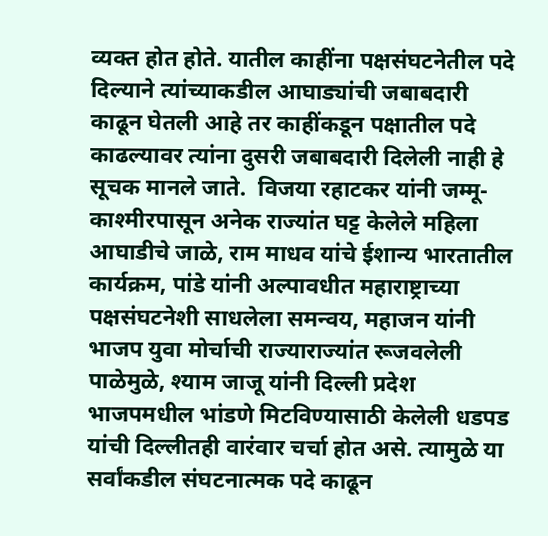व्यक्त होत होते. यातील काहींना पक्षसंघटनेतील पदे दिल्याने त्यांच्याकडील आघाड्यांची जबाबदारी काढून घेतली आहे तर काहींकडून पक्षातील पदे काढल्यावर त्यांना दुसरी जबाबदारी दिलेली नाही हे सूचक मानले जाते.  विजया रहाटकर यांनी जम्मू-काश्‍मीरपासून अनेक राज्यांत घट्ट केलेले महिला आघाडीचे जाळे, राम माधव यांचे ईशान्य भारतातील कार्यक्रम, पांडे यांनी अल्पावधीत महाराष्ट्राच्या पक्षसंघटनेशी साधलेला समन्वय, महाजन यांनी भाजप युवा मोर्चाची राज्याराज्यांत रूजवलेली पाळेमुळे, श्याम जाजू यांनी दिल्ली प्रदेश भाजपमधील भांडणे मिटविण्यासाठी केलेली धडपड यांची दिल्लीतही वारंवार चर्चा होत असे. त्यामुळे या सर्वांकडील संघटनात्मक पदे काढून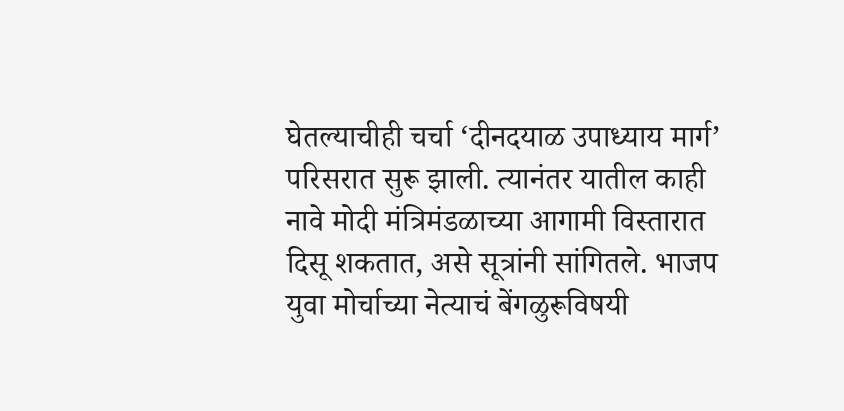घेतल्याचीही चर्चा ‘दीनदयाळ उपाध्याय मार्ग’ परिसरात सुरू झाली. त्यानंतर यातील काही नावे मोदी मंत्रिमंडळाच्या आगामी विस्तारात दिसू शकतात, असे सूत्रांनी सांगितले. भाजप युवा मोर्चाच्या नेत्याचं बेंगळुरूविषयी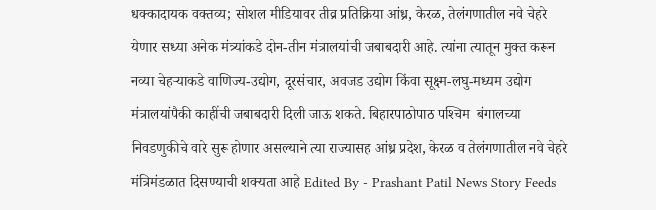धक्कादायक वक्तव्य; सोशल मीडियावर तीव्र प्रतिक्रिया आंध्र, केरळ, तेलंगणातील नवे चेहरे येणार सध्या अनेक मंत्र्यांकडे दोन-तीन मंत्रालयांची जबाबदारी आहे. त्यांना त्यातून मुक्त करून नव्या चेहऱ्याकडे वाणिज्य-उद्योग, दूरसंचार, अवजड उद्योग किंवा सूक्ष्म-लघु-मध्यम उद्योग मंत्रालयांपैकी काहींची जबाबदारी दिली जाऊ शकते. बिहारपाठोपाठ पश्‍चिम  बंगालच्या निवडणुकीचे वारे सुरू होणार असल्याने त्या राज्यासह आंध्र प्रदेश, केरळ व तेलंगणातील नवे चेहरे मंत्रिमंडळात दिसण्याची शक्‍यता आहे Edited By - Prashant Patil News Story Feeds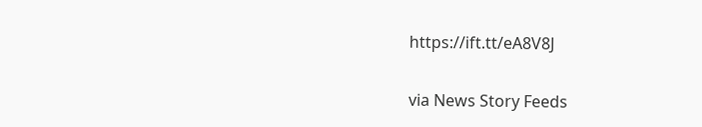https://ift.tt/eA8V8J


via News Story Feeds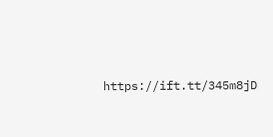https://ift.tt/345m8jD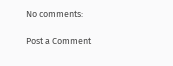No comments:

Post a Comment